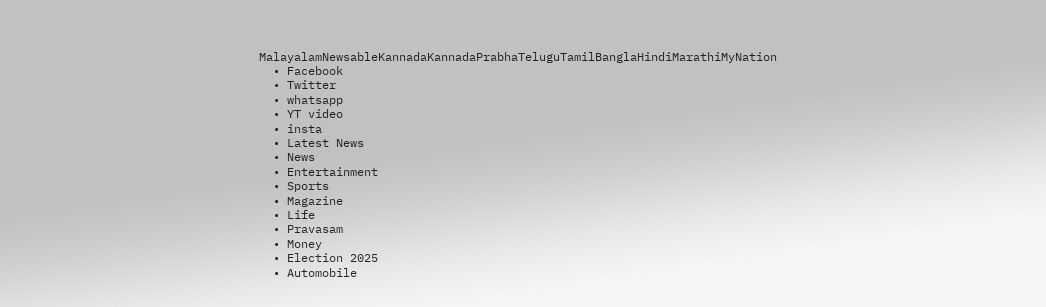MalayalamNewsableKannadaKannadaPrabhaTeluguTamilBanglaHindiMarathiMyNation
  • Facebook
  • Twitter
  • whatsapp
  • YT video
  • insta
  • Latest News
  • News
  • Entertainment
  • Sports
  • Magazine
  • Life
  • Pravasam
  • Money
  • Election 2025
  • Automobile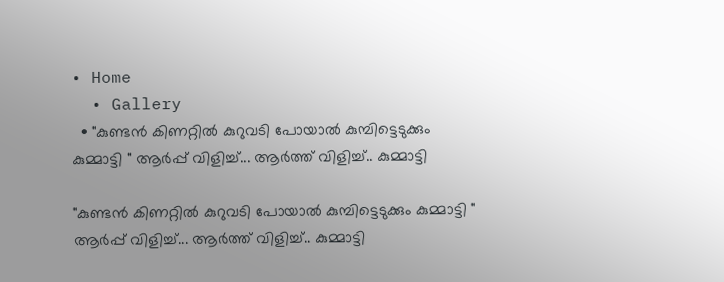• Home
  • Gallery
  • "കുണ്ടൻ കിണറ്റിൽ കുറുവടി പോയാൽ കുമ്പിട്ടെടുക്കും കുമ്മാട്ടി " ആര്‍പ്പ് വിളിച്ച്... ആര്‍ത്ത് വിളിച്ച്.. കുമ്മാട്ടി

"കുണ്ടൻ കിണറ്റിൽ കുറുവടി പോയാൽ കുമ്പിട്ടെടുക്കും കുമ്മാട്ടി " ആര്‍പ്പ് വിളിച്ച്... ആര്‍ത്ത് വിളിച്ച്.. കുമ്മാട്ടി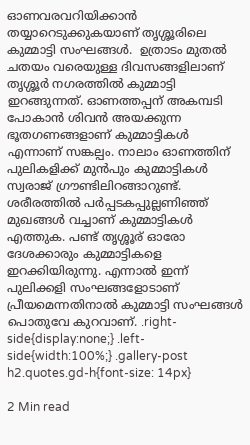ഓണവരവറിയിക്കാൻ തയ്യാറെടുക്കുകയാണ് തൃശ്ശൂരിലെ കുമ്മാട്ടി സംഘങ്ങൾ.  ഉത്രാടം മുതൽ ചതയം വരെയുള്ള ദിവസങ്ങളിലാണ് തൃശ്ശൂര്‍ നഗരത്തില്‍ കുമ്മാട്ടി ഇറങ്ങുന്നത്. ഓണത്തപ്പന് അകമ്പടി പോകാൻ ശിവൻ അയക്കുന്ന ഭൂതഗണങ്ങളാണ് കുമ്മാട്ടികൾ എന്നാണ് സങ്കല്പം. നാലാം ഓണത്തിന് പുലികളിക്ക് മുൻപും കുമ്മാട്ടികൾ സ്വരാജ് ഗ്രൗണ്ടിലിറങ്ങാറുണ്ട്. ശരീരത്തിൽ പർപ്പടകപ്പുല്ലണി‍ഞ്ഞ് മുഖങ്ങൾ വച്ചാണ് കുമ്മാട്ടികൾ എത്തുക. പണ്ട് തൃശ്ശൂര് ഓരോ ദേശക്കാരും കുമ്മാട്ടികളെ ഇറക്കിയിരുന്നു. എന്നാല്‍ ഇന്ന് പുലിക്കളി സംഘങ്ങളോടാണ് പ്രീയമെന്നതിനാല്‍ കുമ്മാട്ടി സംഘങ്ങള്‍ പൊതുവേ കുറവാണ്. .right-side{display:none;} .left-side{width:100%;} .gallery-post h2.quotes.gd-h{font-size: 14px}

2 Min read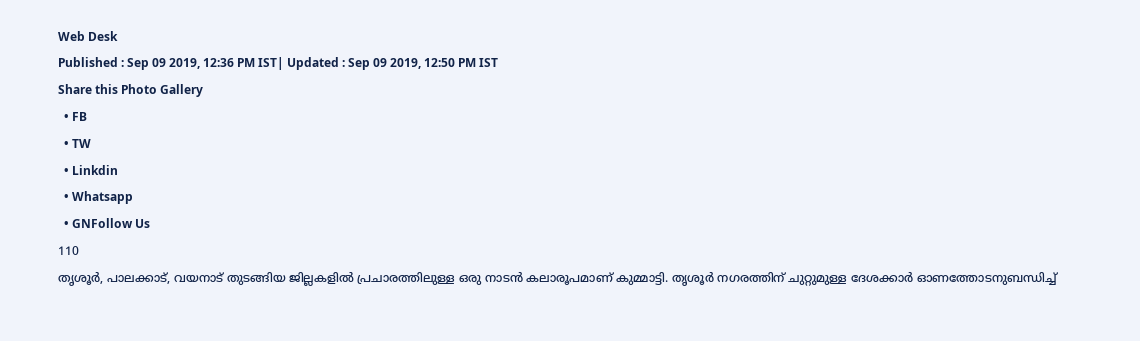Web Desk
Published : Sep 09 2019, 12:36 PM IST| Updated : Sep 09 2019, 12:50 PM IST
Share this Photo Gallery
  • FB
  • TW
  • Linkdin
  • Whatsapp
  • GNFollow Us
110
തൃശൂർ, പാലക്കാട്, വയനാട് തുടങ്ങിയ ജില്ലകളിൽ പ്രചാരത്തിലുള്ള ഒരു നാടൻ കലാരൂപമാണ് കുമ്മാട്ടി. തൃശൂർ നഗരത്തിന് ചുറ്റുമുള്ള ദേശക്കാർ ഓണത്തോടനുബന്ധിച്ച്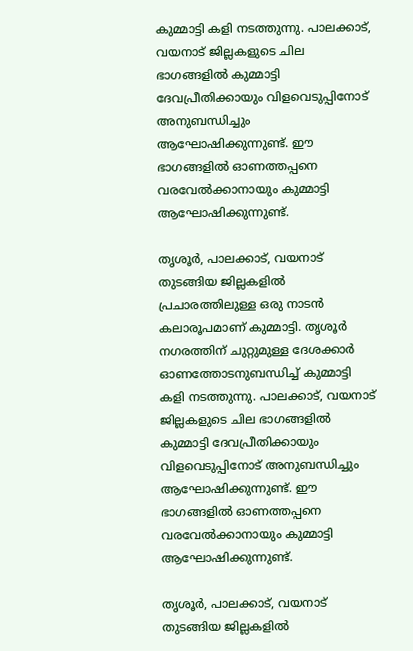കുമ്മാട്ടി കളി നടത്തുന്നു. പാലക്കാട്, വയനാട് ജില്ലകളുടെ ചില ഭാഗങ്ങളിൽ കുമ്മാട്ടി ദേവപ്രീതിക്കായും വിളവെടുപ്പിനോട് അനുബന്ധിച്ചും ആഘോഷിക്കുന്നുണ്ട്. ഈ ഭാഗങ്ങളിൽ ഓണത്തപ്പനെ വരവേൽക്കാനായും കുമ്മാട്ടി ആഘോഷിക്കുന്നുണ്ട്.

തൃശൂർ, പാലക്കാട്, വയനാട് തുടങ്ങിയ ജില്ലകളിൽ പ്രചാരത്തിലുള്ള ഒരു നാടൻ കലാരൂപമാണ് കുമ്മാട്ടി. തൃശൂർ നഗരത്തിന് ചുറ്റുമുള്ള ദേശക്കാർ ഓണത്തോടനുബന്ധിച്ച് കുമ്മാട്ടി കളി നടത്തുന്നു. പാലക്കാട്, വയനാട് ജില്ലകളുടെ ചില ഭാഗങ്ങളിൽ കുമ്മാട്ടി ദേവപ്രീതിക്കായും വിളവെടുപ്പിനോട് അനുബന്ധിച്ചും ആഘോഷിക്കുന്നുണ്ട്. ഈ ഭാഗങ്ങളിൽ ഓണത്തപ്പനെ വരവേൽക്കാനായും കുമ്മാട്ടി ആഘോഷിക്കുന്നുണ്ട്.

തൃശൂർ, പാലക്കാട്, വയനാട് തുടങ്ങിയ ജില്ലകളിൽ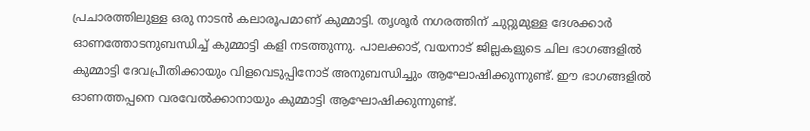പ്രചാരത്തിലുള്ള ഒരു നാടൻ കലാരൂപമാണ് കുമ്മാട്ടി. തൃശൂർ നഗരത്തിന് ചുറ്റുമുള്ള ദേശക്കാർ ഓണത്തോടനുബന്ധിച്ച് കുമ്മാട്ടി കളി നടത്തുന്നു. പാലക്കാട്, വയനാട് ജില്ലകളുടെ ചില ഭാഗങ്ങളിൽ കുമ്മാട്ടി ദേവപ്രീതിക്കായും വിളവെടുപ്പിനോട് അനുബന്ധിച്ചും ആഘോഷിക്കുന്നുണ്ട്. ഈ ഭാഗങ്ങളിൽ ഓണത്തപ്പനെ വരവേൽക്കാനായും കുമ്മാട്ടി ആഘോഷിക്കുന്നുണ്ട്.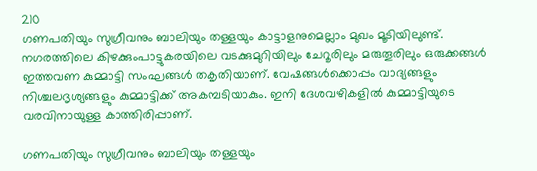210
ഗണപതിയും സുഗ്രീവനും ബാലിയും തള്ളയും കാട്ടാളനുമെല്ലാം മുഖം മൂടിയിലുണ്ട്. നഗരത്തിലെ കിഴക്കുംപാട്ടുകരയിലെ വടക്കുമുറിയിലും ചേറൂരിലും മരുതൂരിലും ഒരുക്കങ്ങൾ ഇത്തവണ കുമ്മാട്ടി സംഘങ്ങള്‍ തകൃതിയാണ്. വേഷങ്ങൾക്കൊപ്പം വാദ്യങ്ങളും നിശ്ചലദൃശ്യങ്ങളും കുമ്മാട്ടിക്ക് അകമ്പടിയാകും. ഇനി ദേശവഴികളിൽ കുമ്മാട്ടിയുടെ വരവിനായുള്ള കാത്തിരിപ്പാണ്.

ഗണപതിയും സുഗ്രീവനും ബാലിയും തള്ളയും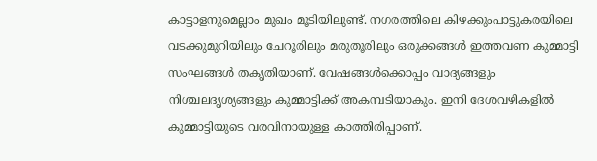കാട്ടാളനുമെല്ലാം മുഖം മൂടിയിലുണ്ട്. നഗരത്തിലെ കിഴക്കുംപാട്ടുകരയിലെ വടക്കുമുറിയിലും ചേറൂരിലും മരുതൂരിലും ഒരുക്കങ്ങൾ ഇത്തവണ കുമ്മാട്ടി സംഘങ്ങള്‍ തകൃതിയാണ്. വേഷങ്ങൾക്കൊപ്പം വാദ്യങ്ങളും നിശ്ചലദൃശ്യങ്ങളും കുമ്മാട്ടിക്ക് അകമ്പടിയാകും. ഇനി ദേശവഴികളിൽ കുമ്മാട്ടിയുടെ വരവിനായുള്ള കാത്തിരിപ്പാണ്.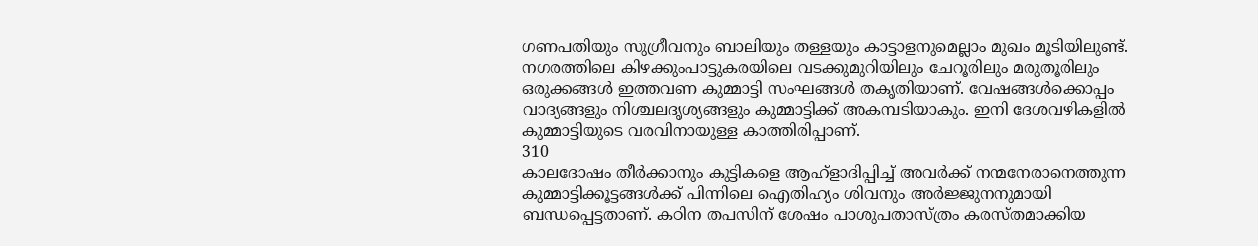ഗണപതിയും സുഗ്രീവനും ബാലിയും തള്ളയും കാട്ടാളനുമെല്ലാം മുഖം മൂടിയിലുണ്ട്. നഗരത്തിലെ കിഴക്കുംപാട്ടുകരയിലെ വടക്കുമുറിയിലും ചേറൂരിലും മരുതൂരിലും ഒരുക്കങ്ങൾ ഇത്തവണ കുമ്മാട്ടി സംഘങ്ങള്‍ തകൃതിയാണ്. വേഷങ്ങൾക്കൊപ്പം വാദ്യങ്ങളും നിശ്ചലദൃശ്യങ്ങളും കുമ്മാട്ടിക്ക് അകമ്പടിയാകും. ഇനി ദേശവഴികളിൽ കുമ്മാട്ടിയുടെ വരവിനായുള്ള കാത്തിരിപ്പാണ്.
310
കാലദോഷം തീർക്കാനും കുട്ടികളെ ആഹ്ളാദിപ്പിച്ച് അവർക്ക് നന്മനേരാനെത്തുന്ന കുമ്മാട്ടിക്കൂട്ടങ്ങൾക്ക് പിന്നിലെ ഐതിഹ്യം ശിവനും അർജ്ജുനനുമായി ബന്ധപ്പെട്ടതാണ്. കഠിന തപസിന് ശേഷം പാശുപതാസ്ത്രം കരസ്തമാക്കിയ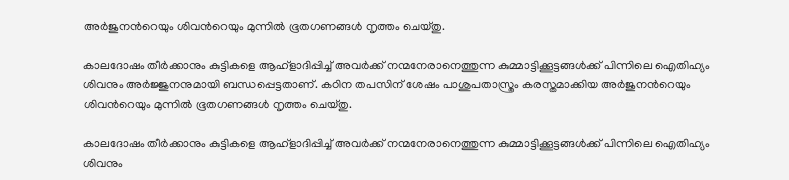അര്‍ജുനന്‍റെയും ശിവന്‍റെയും മുന്നില്‍ ഭൂതഗണങ്ങള്‍ നൃത്തം ചെയ്തു.

കാലദോഷം തീർക്കാനും കുട്ടികളെ ആഹ്ളാദിപ്പിച്ച് അവർക്ക് നന്മനേരാനെത്തുന്ന കുമ്മാട്ടിക്കൂട്ടങ്ങൾക്ക് പിന്നിലെ ഐതിഹ്യം ശിവനും അർജ്ജുനനുമായി ബന്ധപ്പെട്ടതാണ്. കഠിന തപസിന് ശേഷം പാശുപതാസ്ത്രം കരസ്തമാക്കിയ അര്‍ജുനന്‍റെയും ശിവന്‍റെയും മുന്നില്‍ ഭൂതഗണങ്ങള്‍ നൃത്തം ചെയ്തു.

കാലദോഷം തീർക്കാനും കുട്ടികളെ ആഹ്ളാദിപ്പിച്ച് അവർക്ക് നന്മനേരാനെത്തുന്ന കുമ്മാട്ടിക്കൂട്ടങ്ങൾക്ക് പിന്നിലെ ഐതിഹ്യം ശിവനും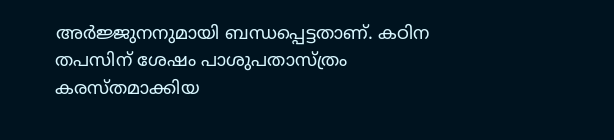അർജ്ജുനനുമായി ബന്ധപ്പെട്ടതാണ്. കഠിന തപസിന് ശേഷം പാശുപതാസ്ത്രം കരസ്തമാക്കിയ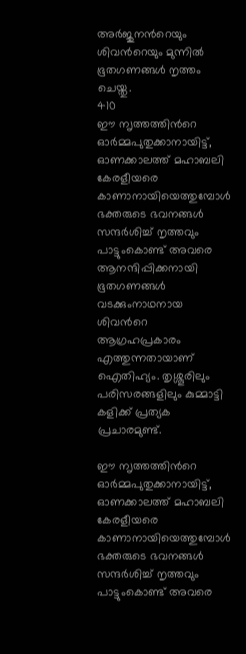അര്‍ജുനന്‍റെയും ശിവന്‍റെയും മുന്നില്‍ ഭൂതഗണങ്ങള്‍ നൃത്തം ചെയ്തു.
410
ഈ ന‍ൃത്തത്തിന്‍റെ ഓര്‍മ്മപുതുക്കാനായിട്ട്, ഓണക്കാലത്ത് മഹാബലി കേരളീയരെ കാണാനായിയെത്തുമ്പോള്‍ ഭക്തരുടെ ഭവനങ്ങൾ സന്ദർശിച്ച് നൃത്തവും പാട്ടുംകൊണ്ട് അവരെ ആനന്ദിപ്പിക്കനായി ഭൂതഗണങ്ങള്‍ വടക്കുംനാഥനായ ശിവന്‍റെ ആഗ്രഹപ്രകാരം എത്തുന്നതായാണ് ഐതിഹ്യം. തൃശ്ശൂരിലും പരിസരങ്ങളിലും കുമ്മാട്ടി കളിക്ക് പ്രത്യക പ്രചാരമുണ്ട്.

ഈ ന‍ൃത്തത്തിന്‍റെ ഓര്‍മ്മപുതുക്കാനായിട്ട്, ഓണക്കാലത്ത് മഹാബലി കേരളീയരെ കാണാനായിയെത്തുമ്പോള്‍ ഭക്തരുടെ ഭവനങ്ങൾ സന്ദർശിച്ച് നൃത്തവും പാട്ടുംകൊണ്ട് അവരെ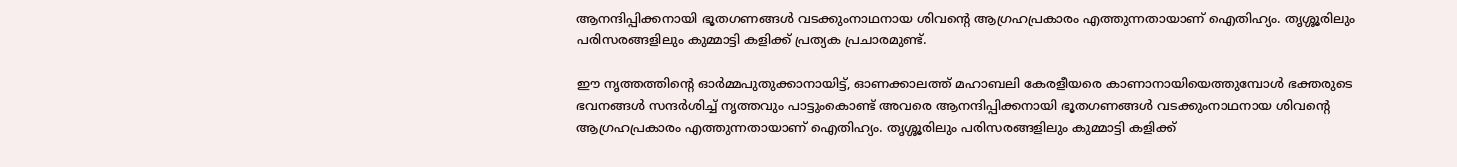ആനന്ദിപ്പിക്കനായി ഭൂതഗണങ്ങള്‍ വടക്കുംനാഥനായ ശിവന്‍റെ ആഗ്രഹപ്രകാരം എത്തുന്നതായാണ് ഐതിഹ്യം. തൃശ്ശൂരിലും പരിസരങ്ങളിലും കുമ്മാട്ടി കളിക്ക് പ്രത്യക പ്രചാരമുണ്ട്.

ഈ ന‍ൃത്തത്തിന്‍റെ ഓര്‍മ്മപുതുക്കാനായിട്ട്, ഓണക്കാലത്ത് മഹാബലി കേരളീയരെ കാണാനായിയെത്തുമ്പോള്‍ ഭക്തരുടെ ഭവനങ്ങൾ സന്ദർശിച്ച് നൃത്തവും പാട്ടുംകൊണ്ട് അവരെ ആനന്ദിപ്പിക്കനായി ഭൂതഗണങ്ങള്‍ വടക്കുംനാഥനായ ശിവന്‍റെ ആഗ്രഹപ്രകാരം എത്തുന്നതായാണ് ഐതിഹ്യം. തൃശ്ശൂരിലും പരിസരങ്ങളിലും കുമ്മാട്ടി കളിക്ക്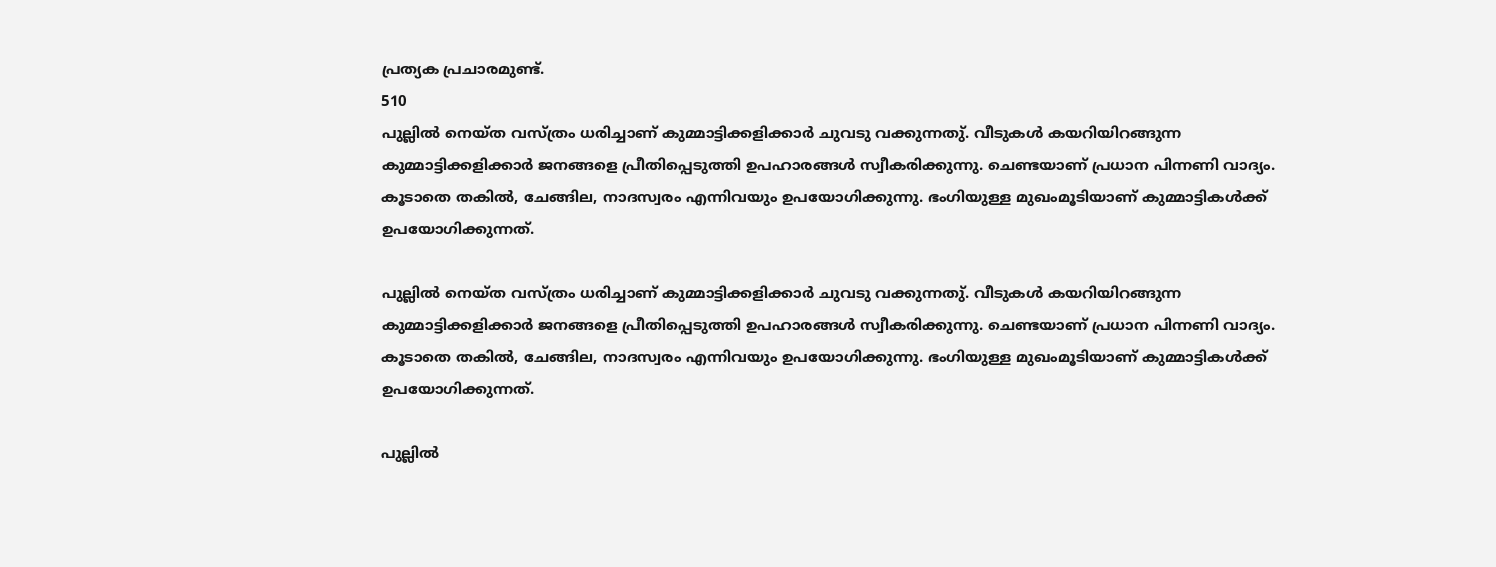പ്രത്യക പ്രചാരമുണ്ട്.
510
പുല്ലിൽ നെയ്ത വസ്ത്രം ധരിച്ചാണ് കുമ്മാട്ടിക്കളിക്കാർ ചുവടു വക്കുന്നതു്. വീടുകള്‍ കയറിയിറങ്ങുന്ന കുമ്മാട്ടിക്കളിക്കാര്‍ ജനങ്ങളെ പ്രീതിപ്പെടുത്തി ഉപഹാരങ്ങൾ സ്വീകരിക്കുന്നു. ചെണ്ടയാണ് പ്രധാന പിന്നണി വാദ്യം. കൂടാതെ തകിൽ, ചേങ്ങില, നാദസ്വരം എന്നിവയും ഉപയോഗിക്കുന്നു. ഭംഗിയുള്ള മുഖംമൂടിയാണ് കുമ്മാട്ടികൾക്ക് ഉപയോഗിക്കുന്നത്.

പുല്ലിൽ നെയ്ത വസ്ത്രം ധരിച്ചാണ് കുമ്മാട്ടിക്കളിക്കാർ ചുവടു വക്കുന്നതു്. വീടുകള്‍ കയറിയിറങ്ങുന്ന കുമ്മാട്ടിക്കളിക്കാര്‍ ജനങ്ങളെ പ്രീതിപ്പെടുത്തി ഉപഹാരങ്ങൾ സ്വീകരിക്കുന്നു. ചെണ്ടയാണ് പ്രധാന പിന്നണി വാദ്യം. കൂടാതെ തകിൽ, ചേങ്ങില, നാദസ്വരം എന്നിവയും ഉപയോഗിക്കുന്നു. ഭംഗിയുള്ള മുഖംമൂടിയാണ് കുമ്മാട്ടികൾക്ക് ഉപയോഗിക്കുന്നത്.

പുല്ലിൽ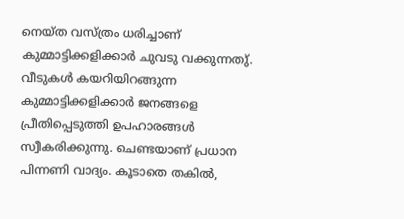നെയ്ത വസ്ത്രം ധരിച്ചാണ് കുമ്മാട്ടിക്കളിക്കാർ ചുവടു വക്കുന്നതു്. വീടുകള്‍ കയറിയിറങ്ങുന്ന കുമ്മാട്ടിക്കളിക്കാര്‍ ജനങ്ങളെ പ്രീതിപ്പെടുത്തി ഉപഹാരങ്ങൾ സ്വീകരിക്കുന്നു. ചെണ്ടയാണ് പ്രധാന പിന്നണി വാദ്യം. കൂടാതെ തകിൽ,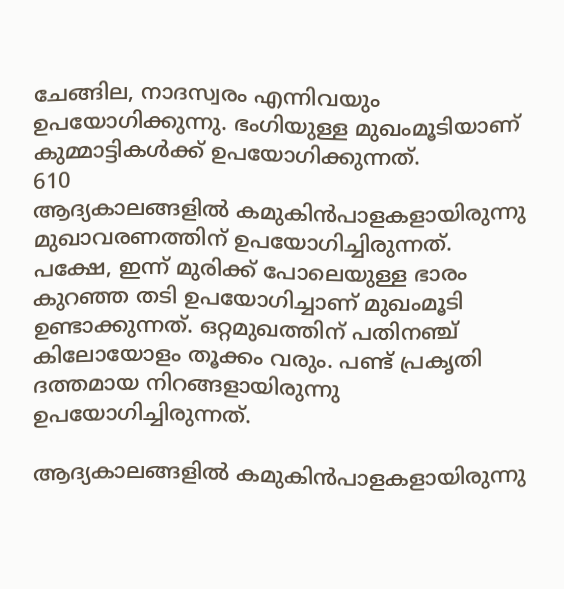ചേങ്ങില, നാദസ്വരം എന്നിവയും ഉപയോഗിക്കുന്നു. ഭംഗിയുള്ള മുഖംമൂടിയാണ് കുമ്മാട്ടികൾക്ക് ഉപയോഗിക്കുന്നത്.
610
ആദ്യകാലങ്ങളിൽ കമുകിൻപാളകളായിരുന്നു മുഖാവരണത്തിന് ഉപയോഗിച്ചിരുന്നത്. പക്ഷേ, ഇന്ന് മുരിക്ക് പോലെയുള്ള ഭാരം കുറഞ്ഞ തടി ഉപയോഗിച്ചാണ് മുഖംമൂടി ഉണ്ടാക്കുന്നത്. ഒറ്റമുഖത്തിന് പതിനഞ്ച് കിലോയോളം തൂക്കം വരും. പണ്ട് പ്രകൃതി ദത്തമായ നിറങ്ങളായിരുന്നു ഉപയോഗിച്ചിരുന്നത്.

ആദ്യകാലങ്ങളിൽ കമുകിൻപാളകളായിരുന്നു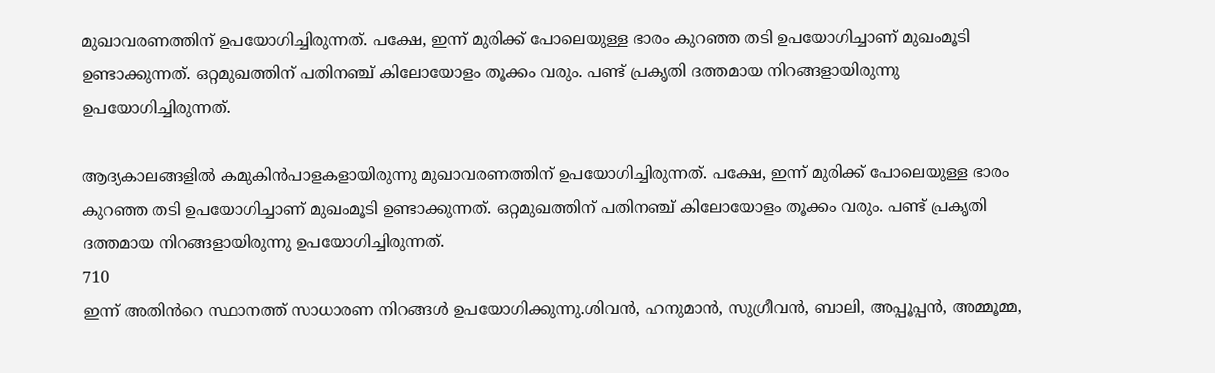മുഖാവരണത്തിന് ഉപയോഗിച്ചിരുന്നത്. പക്ഷേ, ഇന്ന് മുരിക്ക് പോലെയുള്ള ഭാരം കുറഞ്ഞ തടി ഉപയോഗിച്ചാണ് മുഖംമൂടി ഉണ്ടാക്കുന്നത്. ഒറ്റമുഖത്തിന് പതിനഞ്ച് കിലോയോളം തൂക്കം വരും. പണ്ട് പ്രകൃതി ദത്തമായ നിറങ്ങളായിരുന്നു ഉപയോഗിച്ചിരുന്നത്.

ആദ്യകാലങ്ങളിൽ കമുകിൻപാളകളായിരുന്നു മുഖാവരണത്തിന് ഉപയോഗിച്ചിരുന്നത്. പക്ഷേ, ഇന്ന് മുരിക്ക് പോലെയുള്ള ഭാരം കുറഞ്ഞ തടി ഉപയോഗിച്ചാണ് മുഖംമൂടി ഉണ്ടാക്കുന്നത്. ഒറ്റമുഖത്തിന് പതിനഞ്ച് കിലോയോളം തൂക്കം വരും. പണ്ട് പ്രകൃതി ദത്തമായ നിറങ്ങളായിരുന്നു ഉപയോഗിച്ചിരുന്നത്.
710
ഇന്ന് അതിൻറെ സ്ഥാനത്ത് സാധാരണ നിറങ്ങൾ ഉപയോഗിക്കുന്നു.ശിവൻ, ഹനുമാൻ, സുഗ്രീവൻ, ബാലി, അപ്പൂപ്പൻ, അമ്മൂമ്മ,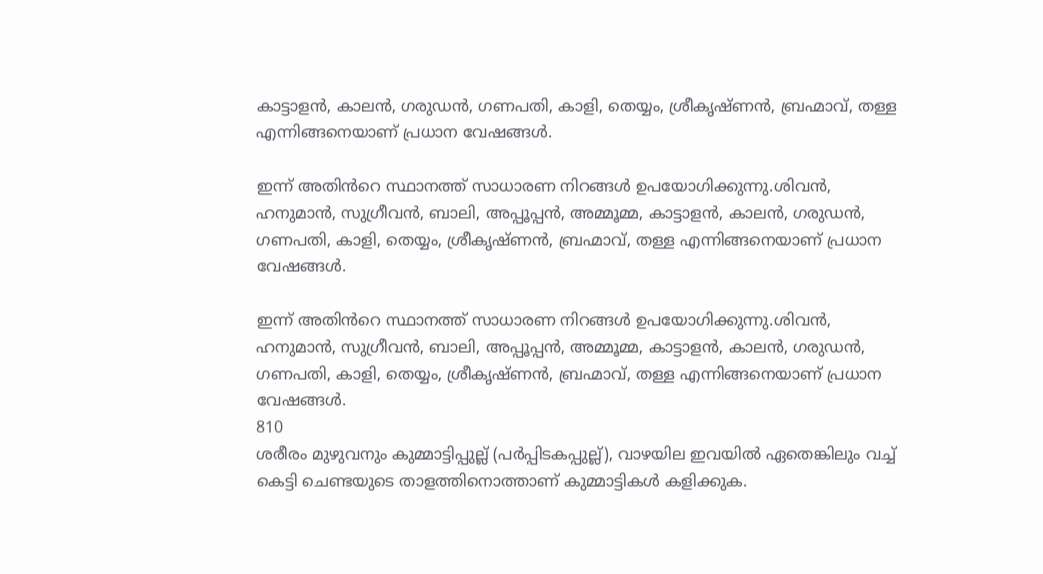കാട്ടാളൻ, കാലൻ, ഗരുഡൻ, ഗണപതി, കാളി, തെയ്യം, ശ്രീകൃഷ്ണൻ, ബ്രഹ്മാവ്, തള്ള എന്നിങ്ങനെയാണ് പ്രധാന വേഷങ്ങൾ.

ഇന്ന് അതിൻറെ സ്ഥാനത്ത് സാധാരണ നിറങ്ങൾ ഉപയോഗിക്കുന്നു.ശിവൻ, ഹനുമാൻ, സുഗ്രീവൻ, ബാലി, അപ്പൂപ്പൻ, അമ്മൂമ്മ, കാട്ടാളൻ, കാലൻ, ഗരുഡൻ, ഗണപതി, കാളി, തെയ്യം, ശ്രീകൃഷ്ണൻ, ബ്രഹ്മാവ്, തള്ള എന്നിങ്ങനെയാണ് പ്രധാന വേഷങ്ങൾ.

ഇന്ന് അതിൻറെ സ്ഥാനത്ത് സാധാരണ നിറങ്ങൾ ഉപയോഗിക്കുന്നു.ശിവൻ, ഹനുമാൻ, സുഗ്രീവൻ, ബാലി, അപ്പൂപ്പൻ, അമ്മൂമ്മ, കാട്ടാളൻ, കാലൻ, ഗരുഡൻ, ഗണപതി, കാളി, തെയ്യം, ശ്രീകൃഷ്ണൻ, ബ്രഹ്മാവ്, തള്ള എന്നിങ്ങനെയാണ് പ്രധാന വേഷങ്ങൾ.
810
ശരീരം മുഴുവനും കുമ്മാട്ടിപ്പുല്ല് (പർപ്പിടകപ്പുല്ല്), വാഴയില ഇവയിൽ ഏതെങ്കിലും വച്ച് കെട്ടി ചെണ്ടയുടെ താളത്തിനൊത്താണ് കുമ്മാട്ടികൾ കളിക്കുക.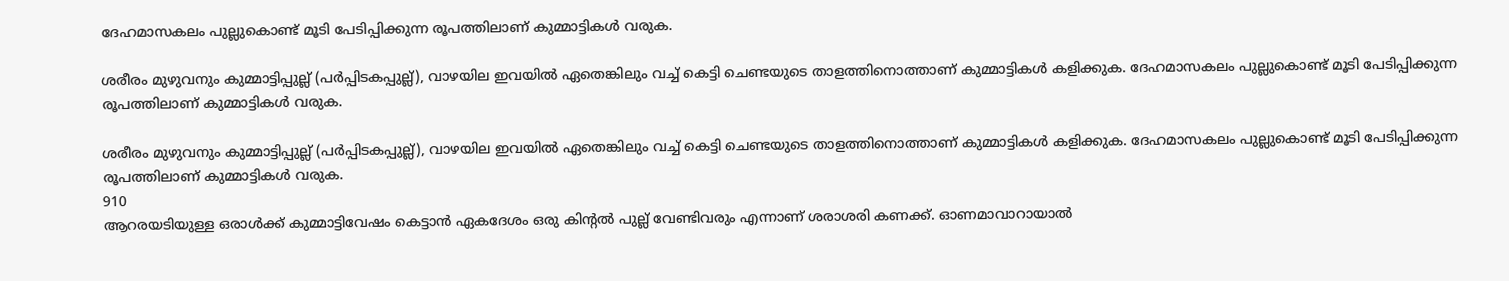ദേഹമാസകലം പുല്ലുകൊണ്ട് മൂടി പേടിപ്പിക്കുന്ന രൂപത്തിലാണ് കുമ്മാട്ടികൾ വരുക.

ശരീരം മുഴുവനും കുമ്മാട്ടിപ്പുല്ല് (പർപ്പിടകപ്പുല്ല്), വാഴയില ഇവയിൽ ഏതെങ്കിലും വച്ച് കെട്ടി ചെണ്ടയുടെ താളത്തിനൊത്താണ് കുമ്മാട്ടികൾ കളിക്കുക. ദേഹമാസകലം പുല്ലുകൊണ്ട് മൂടി പേടിപ്പിക്കുന്ന രൂപത്തിലാണ് കുമ്മാട്ടികൾ വരുക.

ശരീരം മുഴുവനും കുമ്മാട്ടിപ്പുല്ല് (പർപ്പിടകപ്പുല്ല്), വാഴയില ഇവയിൽ ഏതെങ്കിലും വച്ച് കെട്ടി ചെണ്ടയുടെ താളത്തിനൊത്താണ് കുമ്മാട്ടികൾ കളിക്കുക. ദേഹമാസകലം പുല്ലുകൊണ്ട് മൂടി പേടിപ്പിക്കുന്ന രൂപത്തിലാണ് കുമ്മാട്ടികൾ വരുക.
910
ആറരയടിയുള്ള ഒരാൾക്ക് കുമ്മാട്ടിവേഷം കെട്ടാൻ ഏകദേശം ഒരു കിന്‍റല്‍ പുല്ല് വേണ്ടിവരും എന്നാണ് ശരാശരി കണക്ക്. ഓണമാവാറായാൽ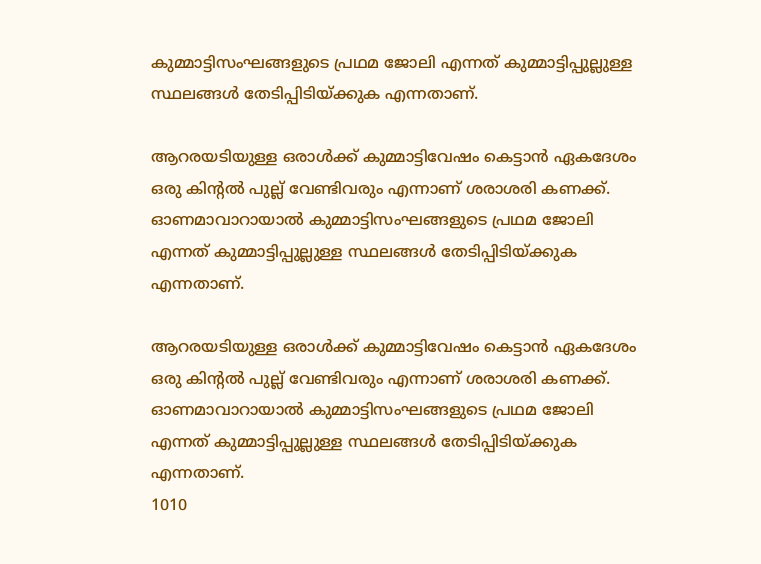കുമ്മാട്ടിസംഘങ്ങളുടെ പ്രഥമ ജോലി എന്നത് കുമ്മാട്ടിപ്പുല്ലുള്ള സ്ഥലങ്ങൾ തേടിപ്പിടിയ്ക്കുക എന്നതാണ്.

ആറരയടിയുള്ള ഒരാൾക്ക് കുമ്മാട്ടിവേഷം കെട്ടാൻ ഏകദേശം ഒരു കിന്‍റല്‍ പുല്ല് വേണ്ടിവരും എന്നാണ് ശരാശരി കണക്ക്. ഓണമാവാറായാൽ കുമ്മാട്ടിസംഘങ്ങളുടെ പ്രഥമ ജോലി എന്നത് കുമ്മാട്ടിപ്പുല്ലുള്ള സ്ഥലങ്ങൾ തേടിപ്പിടിയ്ക്കുക എന്നതാണ്.

ആറരയടിയുള്ള ഒരാൾക്ക് കുമ്മാട്ടിവേഷം കെട്ടാൻ ഏകദേശം ഒരു കിന്‍റല്‍ പുല്ല് വേണ്ടിവരും എന്നാണ് ശരാശരി കണക്ക്. ഓണമാവാറായാൽ കുമ്മാട്ടിസംഘങ്ങളുടെ പ്രഥമ ജോലി എന്നത് കുമ്മാട്ടിപ്പുല്ലുള്ള സ്ഥലങ്ങൾ തേടിപ്പിടിയ്ക്കുക എന്നതാണ്.
1010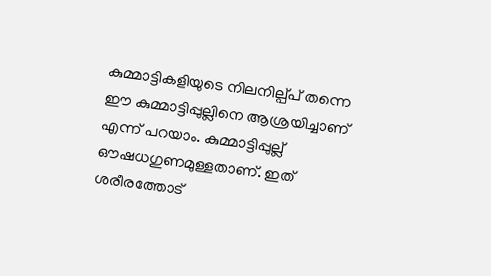കുമ്മാട്ടികളിയുടെ നിലനില്പ്പ് തന്നെ ഈ കുമ്മാട്ടിപ്പുല്ലിനെ ആശ്രയിച്ചാണ് എന്ന് പറയാം. കുമ്മാട്ടിപ്പുല്ല് ഔഷധഗുണമുള്ളതാണ്. ഇത് ശരീരത്തോട്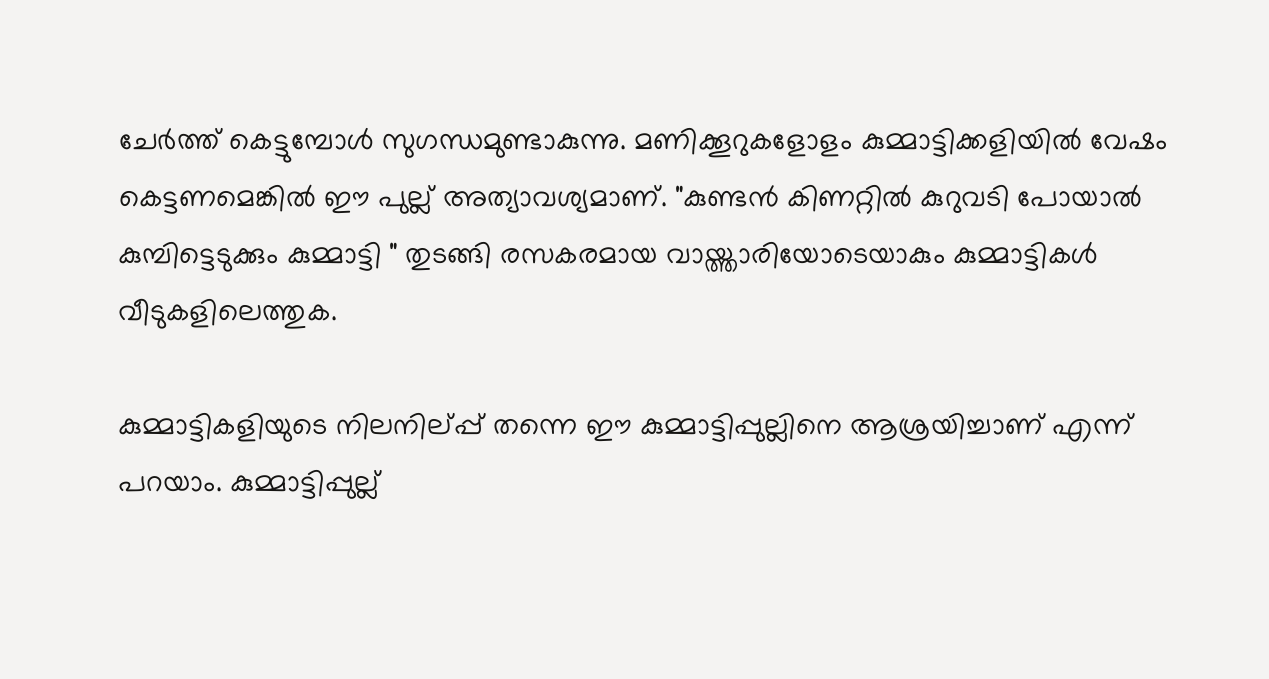ചേർത്ത് കെട്ടുമ്പോൾ സുഗന്ധമുണ്ടാകുന്നു. മണിക്കൂറുകളോളം കുമ്മാട്ടിക്കളിയിൽ വേഷം കെട്ടണമെങ്കിൽ ഈ പുല്ല് അത്യാവശ്യമാണ്. "കുണ്ടൻ കിണറ്റിൽ കുറുവടി പോയാൽ കുമ്പിട്ടെടുക്കും കുമ്മാട്ടി " തുടങ്ങി രസകരമായ വായ്ത്താരിയോടെയാകും കുമ്മാട്ടികള്‍ വീടുകളിലെത്തുക.

കുമ്മാട്ടികളിയുടെ നിലനില്പ്പ് തന്നെ ഈ കുമ്മാട്ടിപ്പുല്ലിനെ ആശ്രയിച്ചാണ് എന്ന് പറയാം. കുമ്മാട്ടിപ്പുല്ല്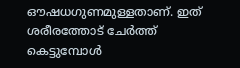ഔഷധഗുണമുള്ളതാണ്. ഇത് ശരീരത്തോട് ചേർത്ത് കെട്ടുമ്പോൾ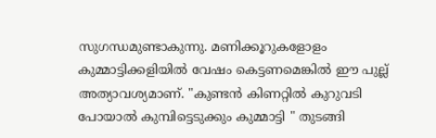സുഗന്ധമുണ്ടാകുന്നു. മണിക്കൂറുകളോളം കുമ്മാട്ടിക്കളിയിൽ വേഷം കെട്ടണമെങ്കിൽ ഈ പുല്ല് അത്യാവശ്യമാണ്. "കുണ്ടൻ കിണറ്റിൽ കുറുവടി പോയാൽ കുമ്പിട്ടെടുക്കും കുമ്മാട്ടി " തുടങ്ങി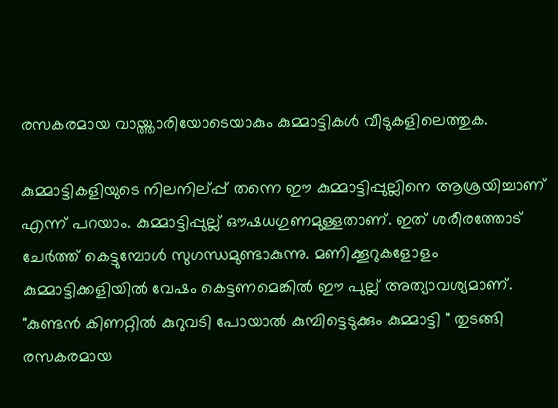രസകരമായ വായ്ത്താരിയോടെയാകും കുമ്മാട്ടികള്‍ വീടുകളിലെത്തുക.

കുമ്മാട്ടികളിയുടെ നിലനില്പ്പ് തന്നെ ഈ കുമ്മാട്ടിപ്പുല്ലിനെ ആശ്രയിച്ചാണ് എന്ന് പറയാം. കുമ്മാട്ടിപ്പുല്ല് ഔഷധഗുണമുള്ളതാണ്. ഇത് ശരീരത്തോട് ചേർത്ത് കെട്ടുമ്പോൾ സുഗന്ധമുണ്ടാകുന്നു. മണിക്കൂറുകളോളം കുമ്മാട്ടിക്കളിയിൽ വേഷം കെട്ടണമെങ്കിൽ ഈ പുല്ല് അത്യാവശ്യമാണ്. "കുണ്ടൻ കിണറ്റിൽ കുറുവടി പോയാൽ കുമ്പിട്ടെടുക്കും കുമ്മാട്ടി " തുടങ്ങി രസകരമായ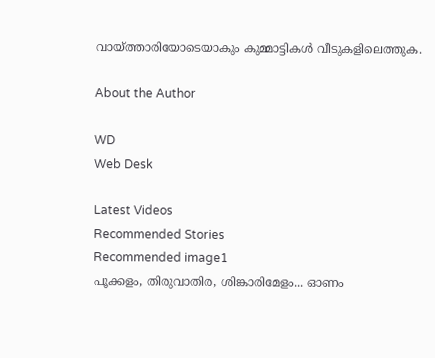വായ്ത്താരിയോടെയാകും കുമ്മാട്ടികള്‍ വീടുകളിലെത്തുക.

About the Author

WD
Web Desk

Latest Videos
Recommended Stories
Recommended image1
പൂക്കളം, തിരുവാതിര, ശിങ്കാരിമേളം... ഓണം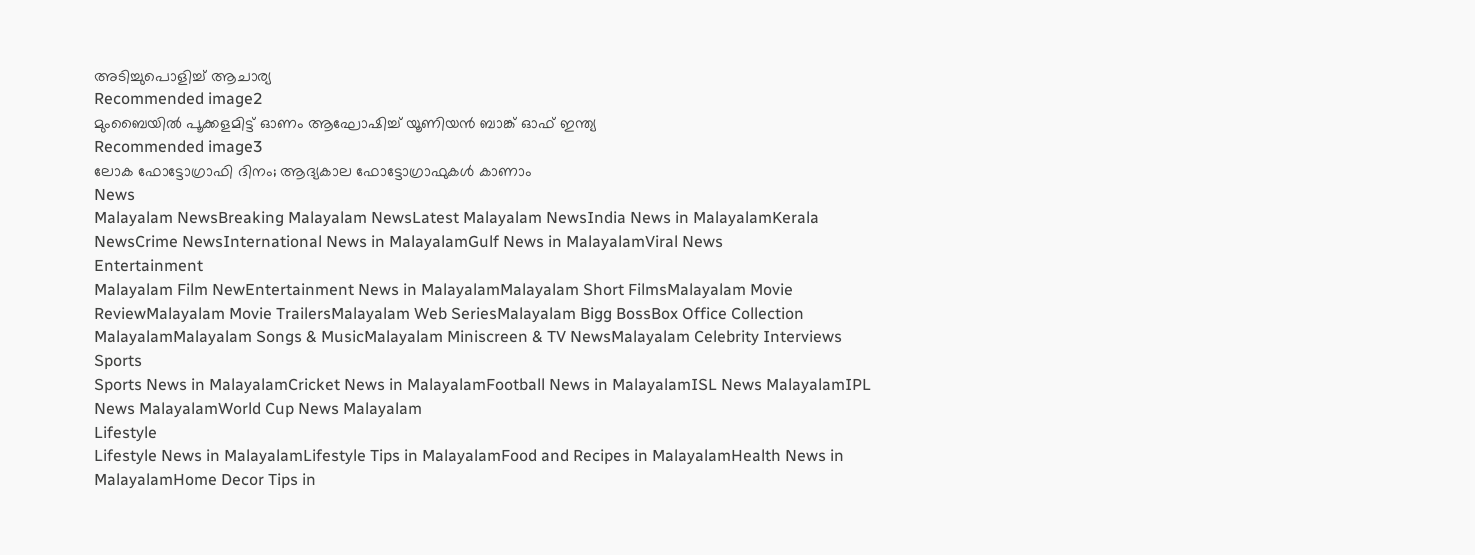അടിച്ചുപൊളിച്ച് ആചാര്യ
Recommended image2
മുംബൈയിൽ പൂക്കളമിട്ട് ഓണം ആഘോഷിച്ച് യൂണിയൻ ബാങ്ക് ഓഫ് ഇന്ത്യ
Recommended image3
ലോക ഫോട്ടോഗ്രാഫി ദിനം; ആദ്യകാല ഫോട്ടോഗ്രാഫുകള്‍ കാണാം
News
Malayalam NewsBreaking Malayalam NewsLatest Malayalam NewsIndia News in MalayalamKerala NewsCrime NewsInternational News in MalayalamGulf News in MalayalamViral News
Entertainment
Malayalam Film NewEntertainment News in MalayalamMalayalam Short FilmsMalayalam Movie ReviewMalayalam Movie TrailersMalayalam Web SeriesMalayalam Bigg BossBox Office Collection MalayalamMalayalam Songs & MusicMalayalam Miniscreen & TV NewsMalayalam Celebrity Interviews
Sports
Sports News in MalayalamCricket News in MalayalamFootball News in MalayalamISL News MalayalamIPL News MalayalamWorld Cup News Malayalam
Lifestyle
Lifestyle News in MalayalamLifestyle Tips in MalayalamFood and Recipes in MalayalamHealth News in MalayalamHome Decor Tips in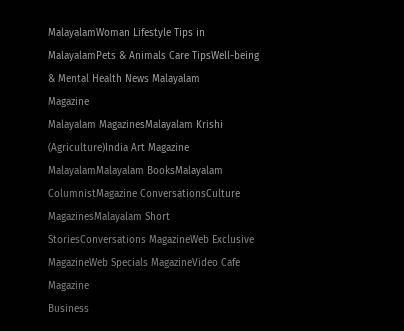MalayalamWoman Lifestyle Tips in MalayalamPets & Animals Care TipsWell-being & Mental Health News Malayalam
Magazine
Malayalam MagazinesMalayalam Krishi (Agriculture)India Art Magazine MalayalamMalayalam BooksMalayalam ColumnistMagazine ConversationsCulture MagazinesMalayalam Short StoriesConversations MagazineWeb Exclusive MagazineWeb Specials MagazineVideo Cafe Magazine
Business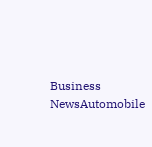Business NewsAutomobile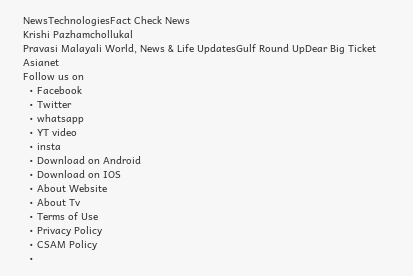NewsTechnologiesFact Check News
Krishi Pazhamchollukal
Pravasi Malayali World, News & Life UpdatesGulf Round UpDear Big Ticket
Asianet
Follow us on
  • Facebook
  • Twitter
  • whatsapp
  • YT video
  • insta
  • Download on Android
  • Download on IOS
  • About Website
  • About Tv
  • Terms of Use
  • Privacy Policy
  • CSAM Policy
  •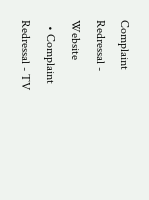Complaint Redressal - Website
  • Complaint Redressal - TV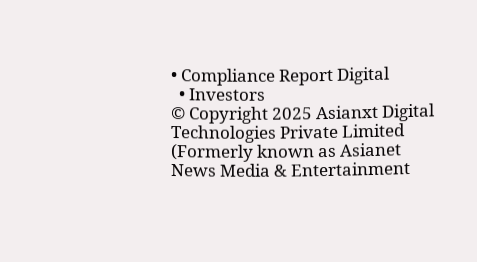• Compliance Report Digital
  • Investors
© Copyright 2025 Asianxt Digital Technologies Private Limited (Formerly known as Asianet News Media & Entertainment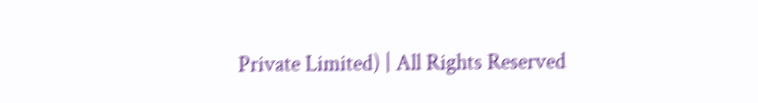Private Limited) | All Rights Reserved